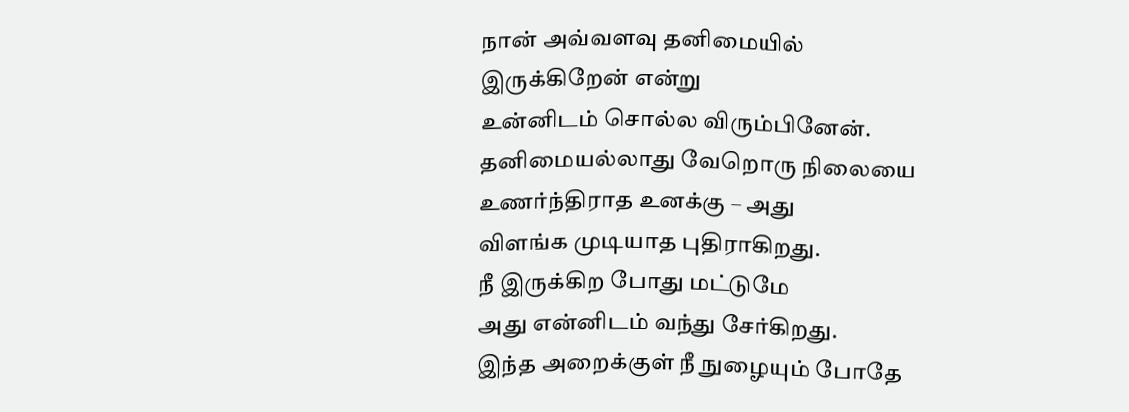நான் அவ்வளவு தனிமையில்
இருக்கிறேன் என்று
உன்னிடம் சொல்ல விரும்பினேன்.
தனிமையல்லாது வேறொரு நிலையை
உணர்ந்திராத உனக்கு – அது
விளங்க முடியாத புதிராகிறது.
நீ இருக்கிற போது மட்டுமே
அது என்னிடம் வந்து சேர்கிறது.
இந்த அறைக்குள் நீ நுழையும் போதே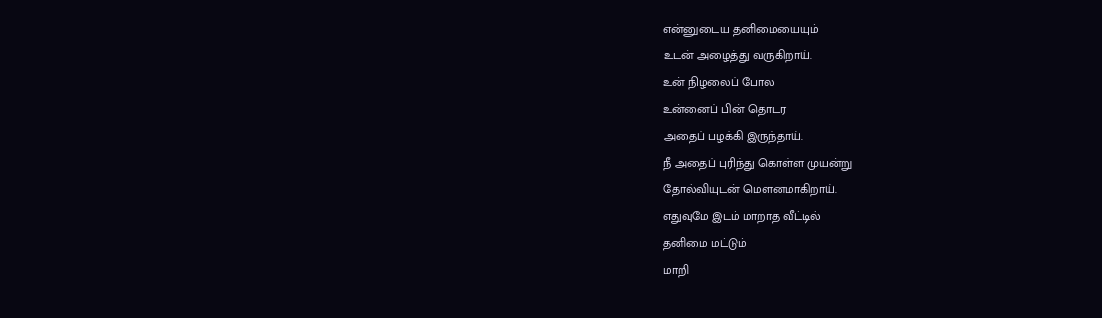என்னுடைய தனிமையையும்
உடன் அழைத்து வருகிறாய்.
உன் நிழலைப் போல
உன்னைப் பின் தொடர
அதைப் பழக்கி இருந்தாய்.
நீ அதைப் புரிந்து கொள்ள முயன்று
தோல்வியுடன் மௌனமாகிறாய்.
எதுவுமே இடம் மாறாத வீட்டில்
தனிமை மட்டும்
மாறி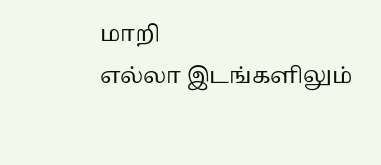மாறி
எல்லா இடங்களிலும்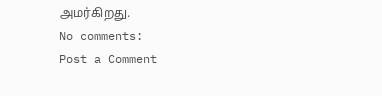அமர்கிறது.
No comments:
Post a Comment